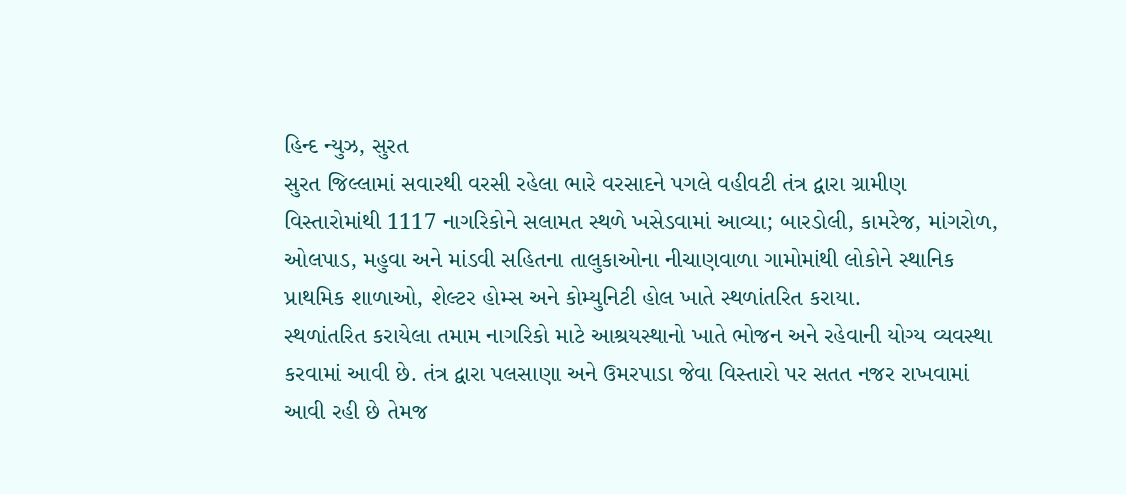હિન્દ ન્યુઝ, સુરત
સુરત જિલ્લામાં સવારથી વરસી રહેલા ભારે વરસાદને પગલે વહીવટી તંત્ર દ્વારા ગ્રામીણ વિસ્તારોમાંથી 1117 નાગરિકોને સલામત સ્થળે ખસેડવામાં આવ્યા; બારડોલી, કામરેજ, માંગરોળ, ઓલપાડ, મહુવા અને માંડવી સહિતના તાલુકાઓના નીચાણવાળા ગામોમાંથી લોકોને સ્થાનિક પ્રાથમિક શાળાઓ, શેલ્ટર હોમ્સ અને કોમ્યુનિટી હોલ ખાતે સ્થળાંતરિત કરાયા.
સ્થળાંતરિત કરાયેલા તમામ નાગરિકો માટે આશ્રયસ્થાનો ખાતે ભોજન અને રહેવાની યોગ્ય વ્યવસ્થા કરવામાં આવી છે. તંત્ર દ્વારા પલસાણા અને ઉમરપાડા જેવા વિસ્તારો પર સતત નજર રાખવામાં આવી રહી છે તેમજ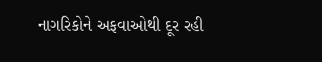નાગરિકોને અફવાઓથી દૂર રહી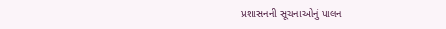પ્રશાસનની સૂચનાઓનું પાલન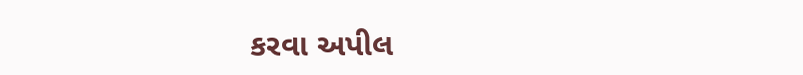કરવા અપીલ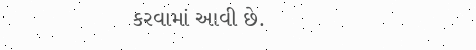કરવામાં આવી છે.